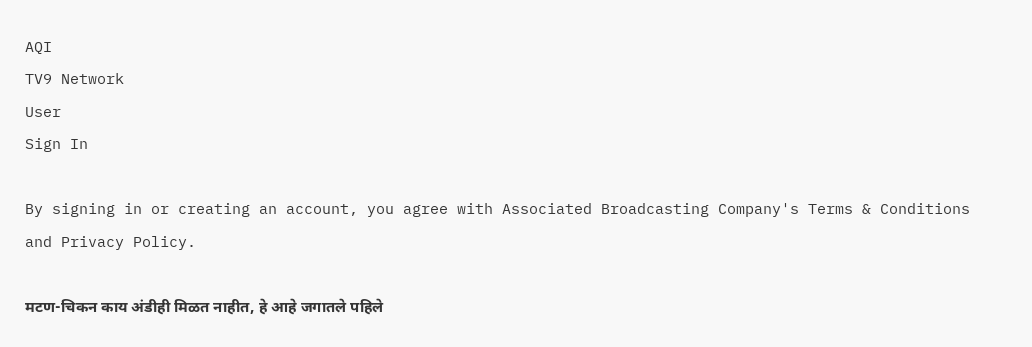AQI
TV9 Network
User
Sign In

By signing in or creating an account, you agree with Associated Broadcasting Company's Terms & Conditions and Privacy Policy.

मटण-चिकन काय अंडीही मिळत नाहीत, हे आहे जगातले पहिले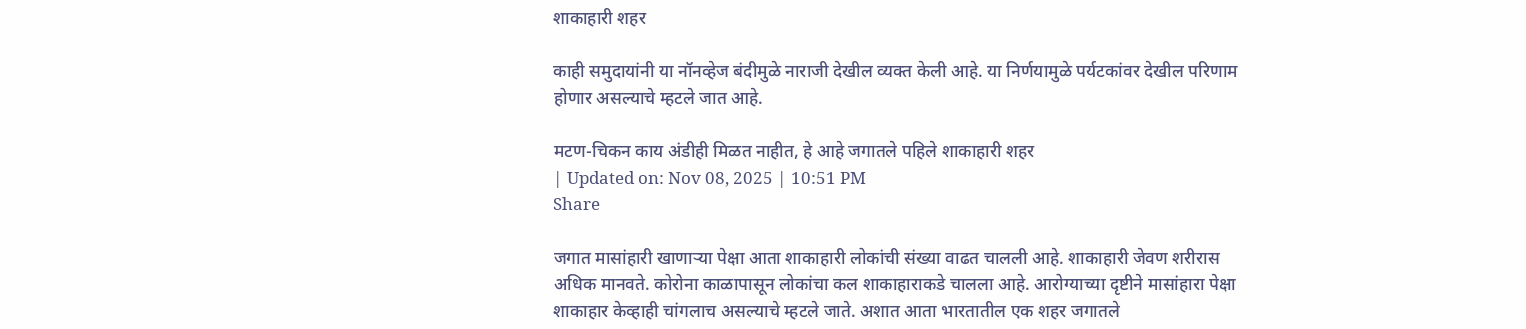शाकाहारी शहर

काही समुदायांनी या नॉनव्हेज बंदीमुळे नाराजी देखील व्यक्त केली आहे. या निर्णयामुळे पर्यटकांवर देखील परिणाम होणार असल्याचे म्हटले जात आहे.

मटण-चिकन काय अंडीही मिळत नाहीत, हे आहे जगातले पहिले शाकाहारी शहर
| Updated on: Nov 08, 2025 | 10:51 PM
Share

जगात मासांहारी खाणाऱ्या पेक्षा आता शाकाहारी लोकांची संख्या वाढत चालली आहे. शाकाहारी जेवण शरीरास अधिक मानवते. कोरोना काळापासून लोकांचा कल शाकाहाराकडे चालला आहे. आरोग्याच्या दृष्टीने मासांहारा पेक्षा शाकाहार केव्हाही चांगलाच असल्याचे म्हटले जाते. अशात आता भारतातील एक शहर जगातले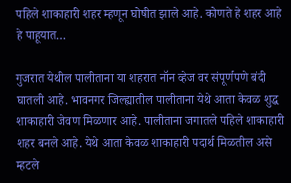पहिले शाकाहारी शहर म्हणून घोषीत झाले आहे. कोणते हे शहर आहे हे पाहूयात…

गुजरात येथील पालीताना या शहरात नॉन व्हेज वर संपूर्णपणे बंदी घातली आहे. भावनगर जिल्ह्यातील पालीताना येथे आता केवळ शुद्ध शाकाहारी जेवण मिळणार आहे. पालीताना जगातले पहिले शाकाहारी शहर बनले आहे. येथे आता केवळ शाकाहारी पदार्थ मिळतील असे म्हटले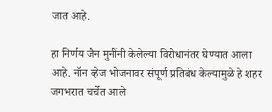जात आहे.

हा निर्णय जैन मुनींनी केलेल्या विरोधानंतर घेण्यात आला आहे. नॉन व्हेज भोजनावर संपूर्ण प्रतिबंध केल्यामुळे हे शहर जगभरात चर्चेत आले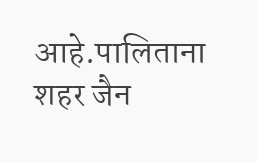आहे.पालिताना शहर जैन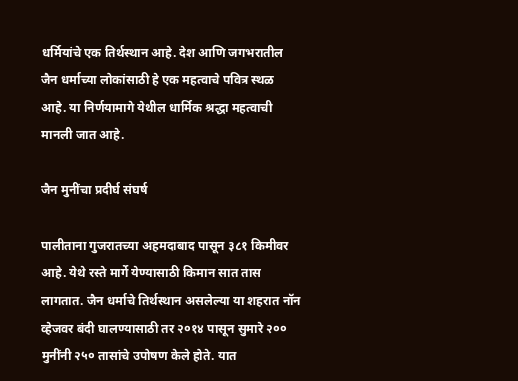धर्मियांचे एक तिर्थस्थान आहे. देश आणि जगभरातील जैन धर्माच्या लोकांसाठी हे एक महत्वाचे पवित्र स्थळ आहे. या निर्णयामागे येथील धार्मिक श्रद्धा महत्वाची मानली जात आहे.

जैन मुनींचा प्रदीर्घ संघर्ष

पालीताना गुजरातच्या अहमदाबाद पासून ३८१ किमीवर आहे. येथे रस्ते मार्गे येण्यासाठी किमान सात तास लागतात. जैन धर्माचे तिर्थस्थान असलेल्या या शहरात नॉन व्हेजवर बंदी घालण्यासाठी तर २०१४ पासून सुमारे २०० मुनींनी २५० तासांचे उपोषण केले होते. यात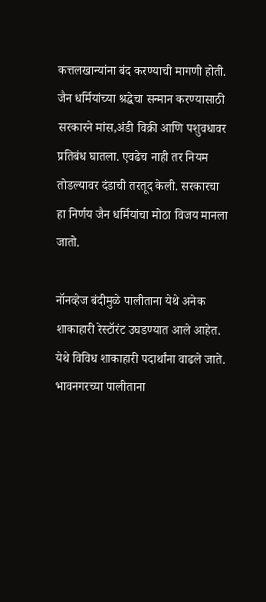कत्तलखान्यांना बंद करण्याची मागणी होती. जैन धर्मियांच्या श्रद्धेचा सन्मान करण्यासाठी सरकारने मांस,अंडी विक्री आणि पशुवधावर प्रतिबंध घातला. एवढेच नाही तर नियम तोडल्यावर दंडाची तरतूद केली. सरकारचा हा निर्णय जैन धर्मियांचा मोठा विजय मानला जातो.

नॉनव्हेज बंदीमुळे पालीताना येथे अनेक शाकाहारी रेस्टॉरंट उघडण्यात आले आहेत. येथे विविध शाकाहारी पदार्थांना वाढले जाते. भावनगरच्या पालीताना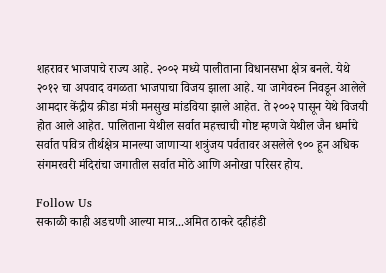शहरावर भाजपाचे राज्य आहे. २००२ मध्ये पालीताना विधानसभा क्षेत्र बनले. येथे २०१२ चा अपवाद वगळता भाजपाचा विजय झाला आहे. या जागेवरुन निवडून आलेले आमदार केंद्रीय क्रीडा मंत्री मनसुख मांडविया झाले आहेत. ते २००२ पासून येथे विजयी होत आले आहेत. पालिताना येथील सर्वात महत्त्वाची गोष्ट म्हणजे येथील जैन धर्माचे सर्वात पवित्र तीर्थक्षेत्र मानल्या जाणाऱ्या शत्रुंजय पर्वतावर असलेले ९०० हून अधिक संगमरवरी मंदिरांचा जगातील सर्वात मोठे आणि अनोखा परिसर होय.

Follow Us
सकाळी काही अडचणी आल्या मात्र...अमित ठाकरे दहीहंडी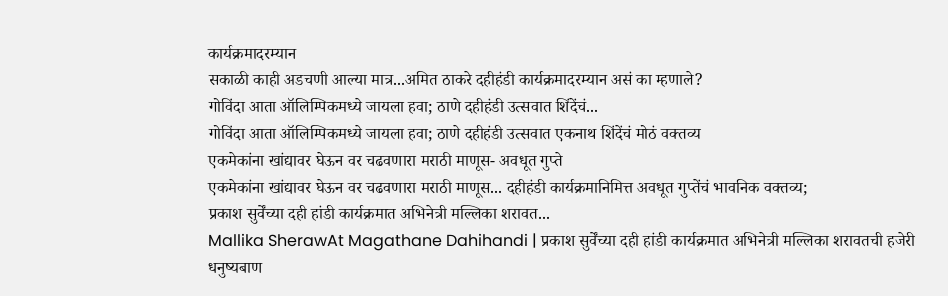कार्यक्रमादरम्यान
सकाळी काही अडचणी आल्या मात्र...अमित ठाकरे दहीहंडी कार्यक्रमादरम्यान असं का म्हणाले?
गोविंदा आता ऑलिम्पिकमध्ये जायला हवा; ठाणे दहीहंडी उत्सवात शिंदेंचं...
गोविंदा आता ऑलिम्पिकमध्ये जायला हवा; ठाणे दहीहंडी उत्सवात एकनाथ शिंदेंचं मोठं वक्तव्य
एकमेकांना खांद्यावर घेऊन वर चढवणारा मराठी माणूस- अवधूत गुप्ते
एकमेकांना खांद्यावर घेऊन वर चढवणारा मराठी माणूस... दहीहंडी कार्यक्रमानिमित्त अवधूत गुप्तेंचं भावनिक वक्तव्य;
प्रकाश सुर्वेंच्या दही हांडी कार्यक्रमात अभिनेत्री मल्लिका शरावत...
Mallika SherawAt Magathane Dahihandi | प्रकाश सुर्वेंच्या दही हांडी कार्यक्रमात अभिनेत्री मल्लिका शरावतची हजेरी
धनुष्यबाण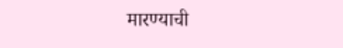मारण्याची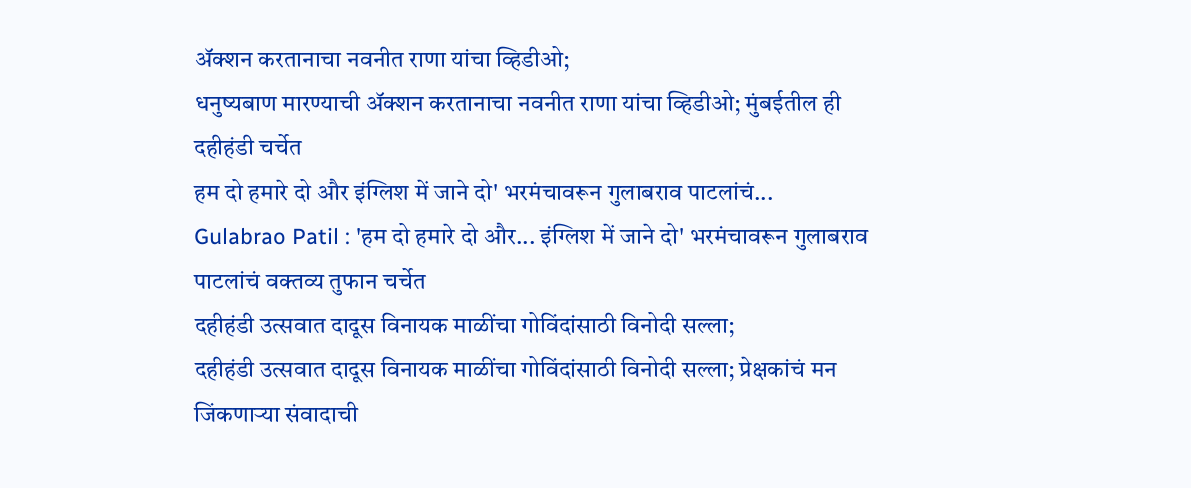ॲक्शन करतानाचा नवनीत राणा यांचा व्हिडीओ;
धनुष्यबाण मारण्याची ॲक्शन करतानाचा नवनीत राणा यांचा व्हिडीओ; मुंबईतील ही दहीहंडी चर्चेत
हम दो हमारे दो और इंग्लिश में जाने दो' भरमंचावरून गुलाबराव पाटलांचं...
Gulabrao Patil : 'हम दो हमारे दो और... इंग्लिश में जाने दो' भरमंचावरून गुलाबराव पाटलांचं वक्तव्य तुफान चर्चेत
दहीहंडी उत्सवात दादूस विनायक माळींचा गोविंदांसाठी विनोदी सल्ला;
दहीहंडी उत्सवात दादूस विनायक माळींचा गोविंदांसाठी विनोदी सल्ला; प्रेक्षकांचं मन जिंकणाऱ्या संवादाची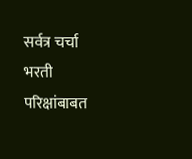सर्वत्र चर्चा
भरती परिक्षांबाबत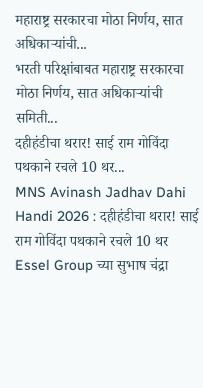महाराष्ट्र सरकारचा मोठा निर्णय, सात अधिकाऱ्यांची...
भरती परिक्षांबाबत महाराष्ट्र सरकारचा मोठा निर्णय, सात अधिकाऱ्यांची समिती...
दहीहंडीचा थरार! साई राम गोविंदा पथकाने रचले 10 थर...
MNS Avinash Jadhav Dahi Handi 2026 : दहीहंडीचा थरार! साई राम गोविंदा पथकाने रचले 10 थर
Essel Group च्या सुभाष चंद्रा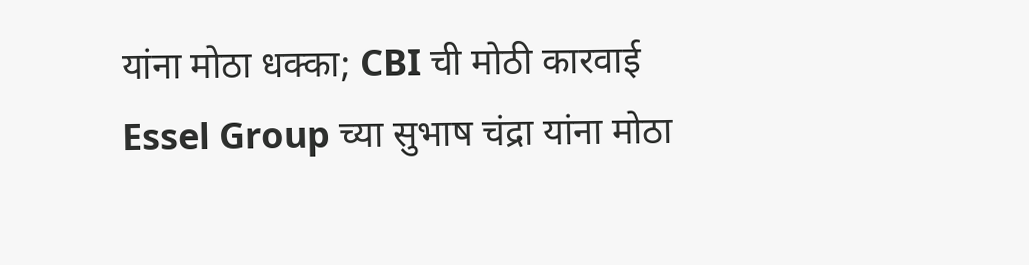यांना मोठा धक्का; CBI ची मोठी कारवाई
Essel Group च्या सुभाष चंद्रा यांना मोठा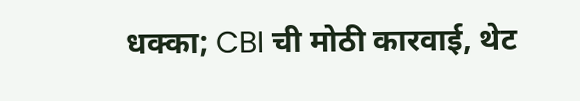धक्का; CBI ची मोठी कारवाई, थेट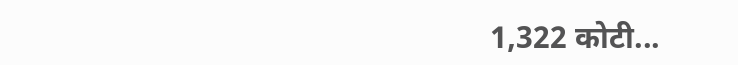1,322 कोटी...